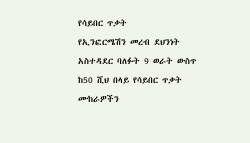የሳይበር ጥቃት
የኢንፎርሜሽን መረብ ደህንነት አስተዳደር ባለፉት 9 ወራት ውስጥ ከ50 ሺህ በላይ የሳይበር ጥቃት ሙከራዎችን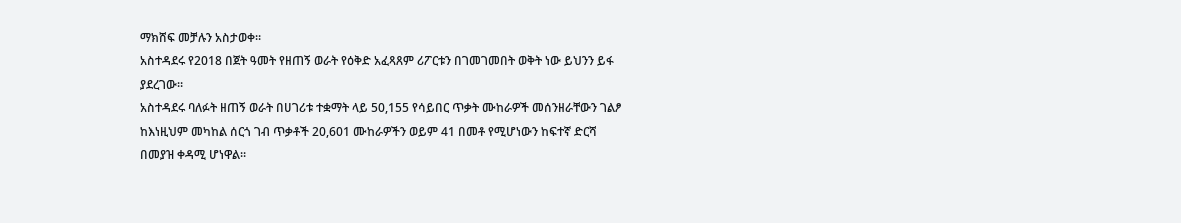ማክሸፍ መቻሉን አስታወቀ።
አስተዳደሩ የ2018 በጀት ዓመት የዘጠኝ ወራት የዕቅድ አፈጻጸም ሪፖርቱን በገመገመበት ወቅት ነው ይህንን ይፋ ያደረገው።
አስተዳደሩ ባለፉት ዘጠኝ ወራት በሀገሪቱ ተቋማት ላይ 50,155 የሳይበር ጥቃት ሙከራዎች መሰንዘራቸውን ገልፆ ከእነዚህም መካከል ሰርጎ ገብ ጥቃቶች 20,601 ሙከራዎችን ወይም 41 በመቶ የሚሆነውን ከፍተኛ ድርሻ በመያዝ ቀዳሚ ሆነዋል።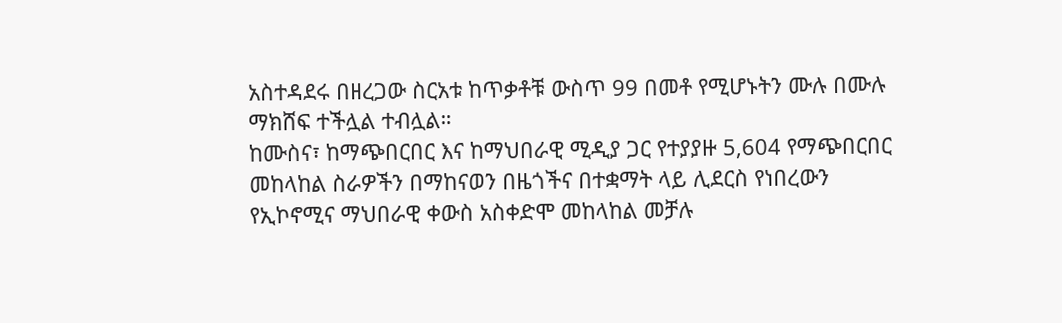አስተዳደሩ በዘረጋው ስርአቱ ከጥቃቶቹ ውስጥ 99 በመቶ የሚሆኑትን ሙሉ በሙሉ ማክሸፍ ተችሏል ተብሏል።
ከሙስና፣ ከማጭበርበር እና ከማህበራዊ ሚዲያ ጋር የተያያዙ 5,604 የማጭበርበር መከላከል ስራዎችን በማከናወን በዜጎችና በተቋማት ላይ ሊደርስ የነበረውን የኢኮኖሚና ማህበራዊ ቀውስ አስቀድሞ መከላከል መቻሉ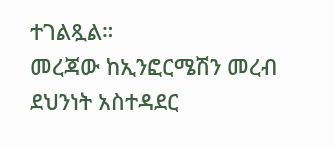ተገልጿል።
መረጃው ከኢንፎርሜሽን መረብ ደህንነት አስተዳደር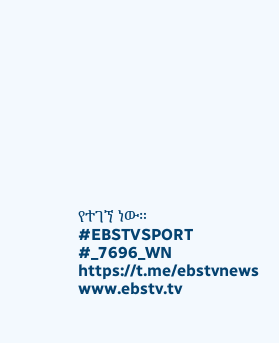የተገኘ ነው።
#EBSTVSPORT
#_7696_WN
https://t.me/ebstvnews
www.ebstv.tv